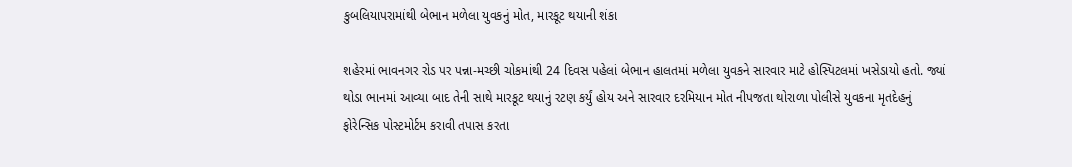કુબલિયાપરામાંથી બેભાન મળેલા યુવકનું મોત, મારકૂટ થયાની શંકા

શહેરમાં ભાવનગર રોડ પર પન્ના-મચ્છી ચોકમાંથી 24 દિવસ પહેલાં બેભાન હાલતમાં મળેલા યુવકને સારવાર માટે હોસ્પિટલમાં ખસેડાયો હતો. જ્યાં થોડા ભાનમાં આવ્યા બાદ તેની સાથે મારકૂટ થયાનું રટણ કર્યું હોય અને સારવાર દરમિયાન મોત નીપજતા થોરાળા પોલીસે યુવકના મૃતદેહનું ફોરેન્સિક પોસ્ટમોર્ટમ કરાવી તપાસ કરતા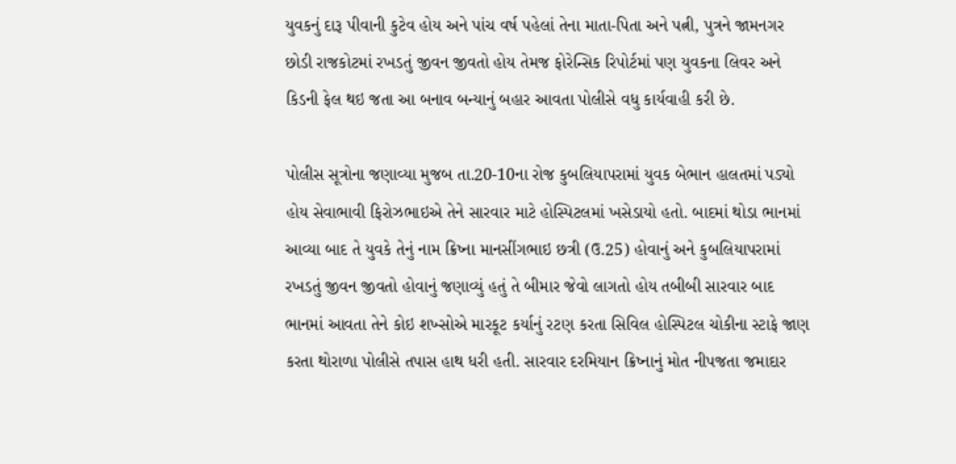યુવકનું દારૂ પીવાની કુટેવ હોય અને પાંચ વર્ષ પહેલાં તેના માતા-પિતા અને પત્ની, પુત્રને જામનગર છોડી રાજકોટમાં રખડતું જીવન જીવતો હોય તેમજ ફોરેન્સિક રિપોર્ટમાં પણ યુવકના લિવર અને કિડની ફેલ થઇ જતા આ બનાવ બન્યાનું બહાર આવતા પોલીસે વધુ કાર્યવાહી કરી છે.

પોલીસ સૂત્રોના જણાવ્યા મુજબ તા.20-10ના રોજ કુબલિયાપરામાં યુવક બેભાન હાલતમાં પડ્યો હોય સેવાભાવી ફિરોઝભાઇએ તેને સારવાર માટે હોસ્પિટલમાં ખસેડાયો હતો. બાદમાં થોડા ભાનમાં આવ્યા બાદ તે યુવકે તેનું નામ ક્રિષ્ના માનસીંગભાઇ છત્રી (ઉ.25) હોવાનું અને કુબલિયાપરામાં રખડતું જીવન જીવતો હોવાનું જણાવ્યું હતું તે બીમાર જેવો લાગતો હોય તબીબી સારવાર બાદ ભાનમાં આવતા તેને કોઇ શખ્સોએ મારકૂટ કર્યાનું રટણ કરતા સિવિલ હોસ્પિટલ ચોકીના સ્ટાફે જાણ કરતા થોરાળા પોલીસે તપાસ હાથ ધરી હતી. સારવાર દરમિયાન ક્રિષ્નાનું મોત નીપજતા જમાદાર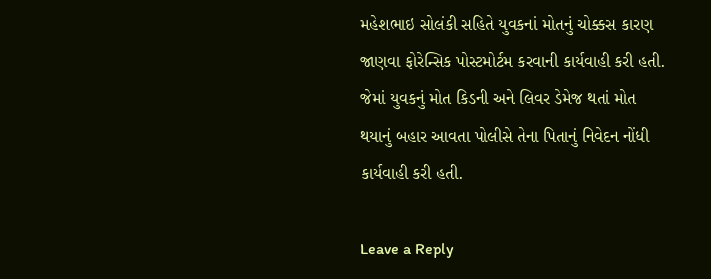મહેશભાઇ સોલંકી સહિતે યુવકનાં મોતનું ચોક્કસ કારણ જાણવા ફોરેન્સિક પોસ્ટમોર્ટમ કરવાની કાર્યવાહી કરી હતી. જેમાં યુવકનું મોત કિડની અને લિવર ડેમેજ થતાં મોત થયાનું બહાર આવતા પોલીસે તેના પિતાનું નિવેદન નોંધી કાર્યવાહી કરી હતી.

Leave a Reply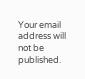Your email address will not be published.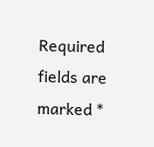Required fields are marked *